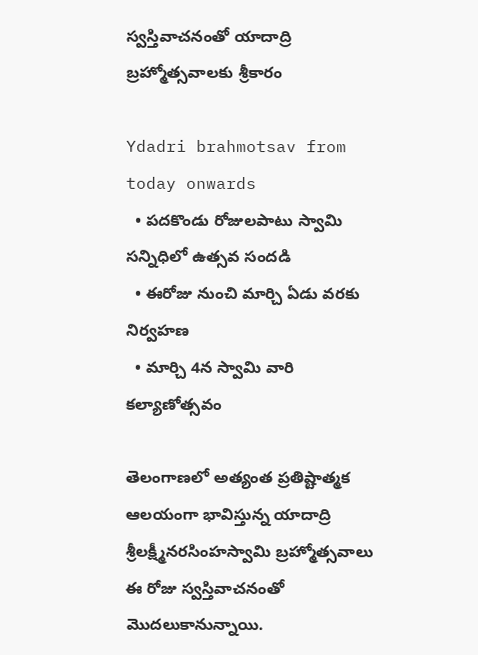స్వస్తివాచనంతో యాదాద్రి బ్రహ్మోత్సవాలకు శ్రీకారం

Ydadri brahmotsav from today onwards
  • పదకొండు రోజులపాటు స్వామి సన్నిధిలో ఉత్సవ సందడి
  • ఈరోజు నుంచి మార్చి ఏడు వరకు నిర్వహణ
  • మార్చి 4న స్వామి వారి కల్యాణోత్సవం

తెలంగాణలో అత్యంత ప్రతిష్టాత్మక ఆలయంగా భావిస్తున్న యాదాద్రి శ్రీలక్ష్మీనరసింహస్వామి బ్రహ్మోత్సవాలు ఈ రోజు స్వస్తివాచనంతో మొదలుకానున్నాయి.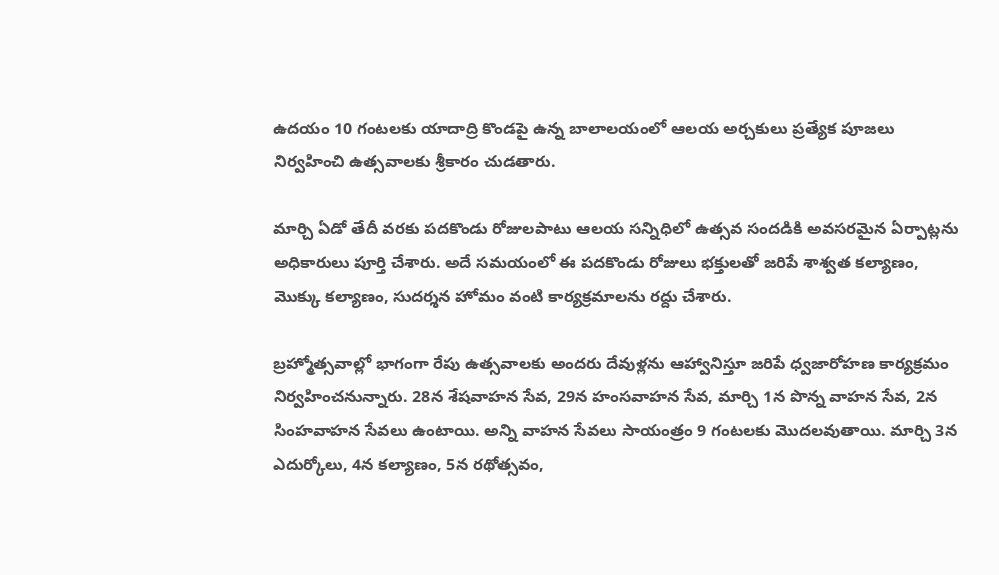ఉదయం 10 గంటలకు యాదాద్రి కొండపై ఉన్న బాలాలయంలో ఆలయ అర్చకులు ప్రత్యేక పూజలు నిర్వహించి ఉత్సవాలకు శ్రీకారం చుడతారు.

మార్చి ఏడో తేదీ వరకు పదకొండు రోజులపాటు ఆలయ సన్నిధిలో ఉత్సవ సందడికి అవసరమైన ఏర్పాట్లను అధికారులు పూర్తి చేశారు. అదే సమయంలో ఈ పదకొండు రోజులు భక్తులతో జరిపే శాశ్వత కల్యాణం, మొక్కు కల్యాణం, సుదర్శన హోమం వంటి కార్యక్రమాలను రద్దు చేశారు.

బ్రహ్మోత్సవాల్లో భాగంగా రేపు ఉత్సవాలకు అందరు దేవుళ్లను ఆహ్వానిస్తూ జరిపే ధ్వజారోహణ కార్యక్రమం నిర్వహించనున్నారు. 28న శేషవాహన సేవ, 29న హంసవాహన సేవ, మార్చి 1న పొన్న వాహన సేవ, 2న సింహవాహన సేవలు ఉంటాయి. అన్ని వాహన సేవలు సాయంత్రం 9 గంటలకు మొదలవుతాయి. మార్చి 3న ఎదుర్కోలు, 4న కల్యాణం, 5న రథోత్సవం,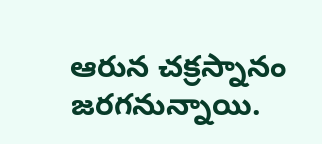ఆరున చక్రస్నానం జరగనున్నాయి.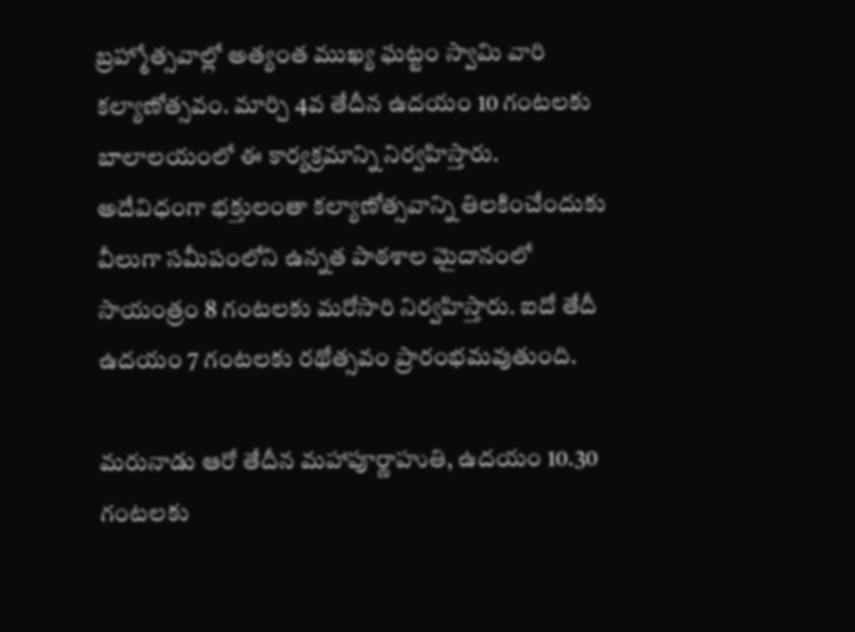బ్రహ్మోత్సవాల్లో అత్యంత ముఖ్య ఘట్టం స్వామి వారి కల్యాణోత్సవం. మార్చి 4వ తేదీన ఉదయం 10 గంటలకు బాలాలయంలో ఈ కార్యక్రమాన్ని నిర్వహిస్తారు. అదేవిధంగా భక్తులంతా కల్యాణోత్సవాన్ని తిలకించేందుకు వీలుగా సమీపంలోని ఉన్నత పాఠశాల మైదానంలో సాయంత్రం 8 గంటలకు మరోసారి నిర్వహిస్తారు. ఐదో తేదీ ఉదయం 7 గంటలకు రథోత్సవం ప్రారంభమవుతుంది.

మరునాడు ఆరో తేదీన మహాపూర్ణాహుతి, ఉదయం 10.30 గంటలకు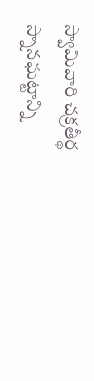స్వామివారి చక్రతీర్థ స్నానఘట్టాన్ని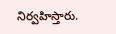నిర్వహిస్తారు.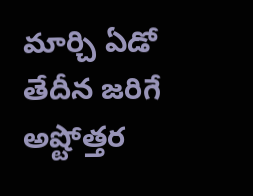మార్చి ఏడో తేదీన జరిగే అష్టోత్తర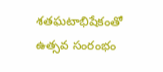శతఘటాభిషేకంతో ఉత్సవ సంరంభం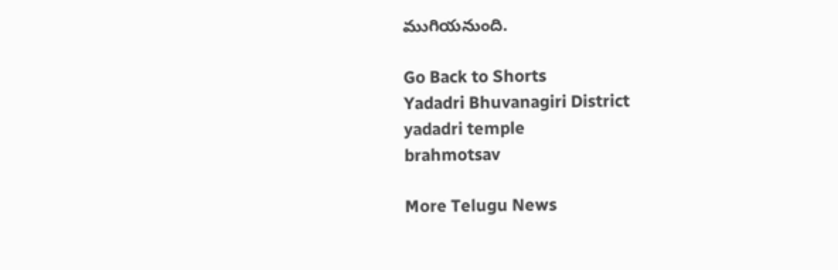ముగియనుంది.

Go Back to Shorts
Yadadri Bhuvanagiri District
yadadri temple
brahmotsav

More Telugu News